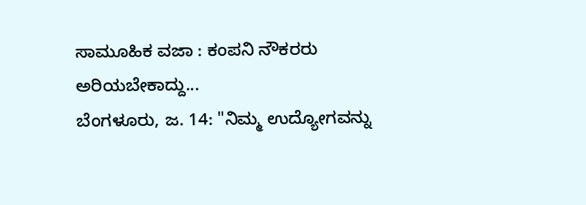ಸಾಮೂಹಿಕ ವಜಾ : ಕಂಪನಿ ನೌಕರರು ಅರಿಯಬೇಕಾದ್ದು...
ಬೆಂಗಳೂರು, ಜ. 14: "ನಿಮ್ಮ ಉದ್ಯೋಗವನ್ನು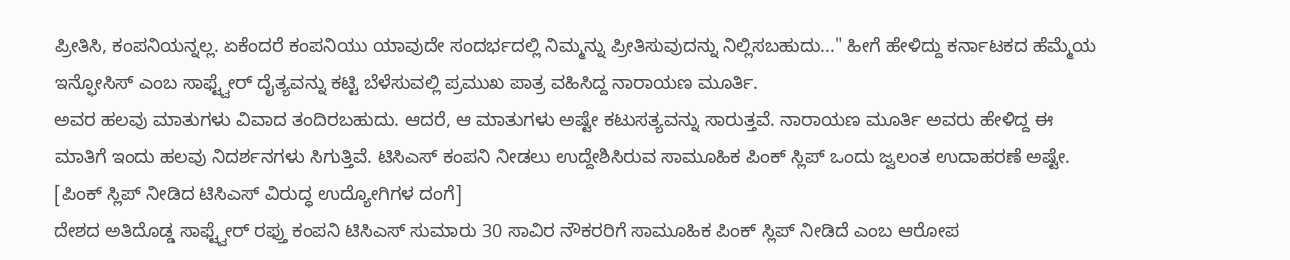ಪ್ರೀತಿಸಿ, ಕಂಪನಿಯನ್ನಲ್ಲ. ಏಕೆಂದರೆ ಕಂಪನಿಯು ಯಾವುದೇ ಸಂದರ್ಭದಲ್ಲಿ ನಿಮ್ಮನ್ನು ಪ್ರೀತಿಸುವುದನ್ನು ನಿಲ್ಲಿಸಬಹುದು..." ಹೀಗೆ ಹೇಳಿದ್ದು ಕರ್ನಾಟಕದ ಹೆಮ್ಮೆಯ ಇನ್ಫೋಸಿಸ್ ಎಂಬ ಸಾಫ್ಟ್ವೇರ್ ದೈತ್ಯವನ್ನು ಕಟ್ಟಿ ಬೆಳೆಸುವಲ್ಲಿ ಪ್ರಮುಖ ಪಾತ್ರ ವಹಿಸಿದ್ದ ನಾರಾಯಣ ಮೂರ್ತಿ.
ಅವರ ಹಲವು ಮಾತುಗಳು ವಿವಾದ ತಂದಿರಬಹುದು. ಆದರೆ, ಆ ಮಾತುಗಳು ಅಷ್ಟೇ ಕಟುಸತ್ಯವನ್ನು ಸಾರುತ್ತವೆ. ನಾರಾಯಣ ಮೂರ್ತಿ ಅವರು ಹೇಳಿದ್ದ ಈ ಮಾತಿಗೆ ಇಂದು ಹಲವು ನಿದರ್ಶನಗಳು ಸಿಗುತ್ತಿವೆ. ಟಿಸಿಎಸ್ ಕಂಪನಿ ನೀಡಲು ಉದ್ದೇಶಿಸಿರುವ ಸಾಮೂಹಿಕ ಪಿಂಕ್ ಸ್ಲಿಪ್ ಒಂದು ಜ್ವಲಂತ ಉದಾಹರಣೆ ಅಷ್ಟೇ. [ಪಿಂಕ್ ಸ್ಲಿಪ್ ನೀಡಿದ ಟಿಸಿಎಸ್ ವಿರುದ್ಧ ಉದ್ಯೋಗಿಗಳ ದಂಗೆ]
ದೇಶದ ಅತಿದೊಡ್ಡ ಸಾಫ್ಟ್ವೇರ್ ರಫ್ತು ಕಂಪನಿ ಟಿಸಿಎಸ್ ಸುಮಾರು 30 ಸಾವಿರ ನೌಕರರಿಗೆ ಸಾಮೂಹಿಕ ಪಿಂಕ್ ಸ್ಲಿಪ್ ನೀಡಿದೆ ಎಂಬ ಆರೋಪ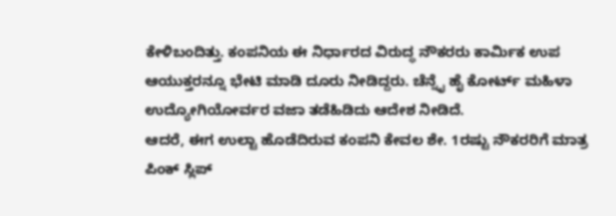ಕೇಳಿಬಂದಿತ್ತು. ಕಂಪನಿಯ ಈ ನಿರ್ಧಾರದ ವಿರುದ್ಧ ನೌಕರರು ಕಾರ್ಮಿಕ ಉಪ ಆಯುಕ್ತರನ್ನೂ ಭೇಟಿ ಮಾಡಿ ದೂರು ನೀಡಿದ್ದರು. ಚೆನ್ನೈ ಹೈ ಕೋರ್ಟ್ ಮಹಿಳಾ ಉದ್ಯೋಗಿಯೋರ್ವರ ವಜಾ ತಡೆಹಿಡಿದು ಆದೇಶ ನೀಡಿದೆ.
ಆದರೆ, ಈಗ ಉಲ್ಟಾ ಹೊಡೆದಿರುವ ಕಂಪನಿ ಕೇವಲ ಶೇ. 1ರಷ್ಟು ನೌಕರರಿಗೆ ಮಾತ್ರ ಪಿಂಕ್ ಸ್ಲಿಪ್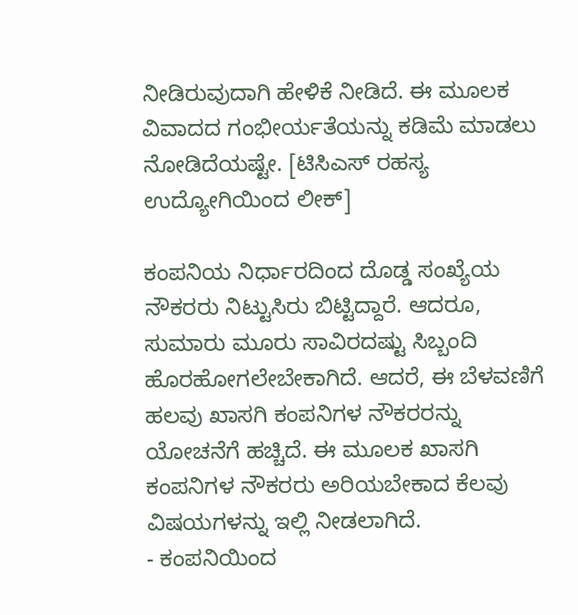ನೀಡಿರುವುದಾಗಿ ಹೇಳಿಕೆ ನೀಡಿದೆ. ಈ ಮೂಲಕ ವಿವಾದದ ಗಂಭೀರ್ಯತೆಯನ್ನು ಕಡಿಮೆ ಮಾಡಲು ನೋಡಿದೆಯಷ್ಟೇ. [ಟಿಸಿಎಸ್ ರಹಸ್ಯ ಉದ್ಯೋಗಿಯಿಂದ ಲೀಕ್]

ಕಂಪನಿಯ ನಿರ್ಧಾರದಿಂದ ದೊಡ್ಡ ಸಂಖ್ಯೆಯ ನೌಕರರು ನಿಟ್ಟುಸಿರು ಬಿಟ್ಟಿದ್ದಾರೆ. ಆದರೂ, ಸುಮಾರು ಮೂರು ಸಾವಿರದಷ್ಟು ಸಿಬ್ಬಂದಿ ಹೊರಹೋಗಲೇಬೇಕಾಗಿದೆ. ಆದರೆ, ಈ ಬೆಳವಣಿಗೆ ಹಲವು ಖಾಸಗಿ ಕಂಪನಿಗಳ ನೌಕರರನ್ನು ಯೋಚನೆಗೆ ಹಚ್ಚಿದೆ. ಈ ಮೂಲಕ ಖಾಸಗಿ ಕಂಪನಿಗಳ ನೌಕರರು ಅರಿಯಬೇಕಾದ ಕೆಲವು ವಿಷಯಗಳನ್ನು ಇಲ್ಲಿ ನೀಡಲಾಗಿದೆ.
- ಕಂಪನಿಯಿಂದ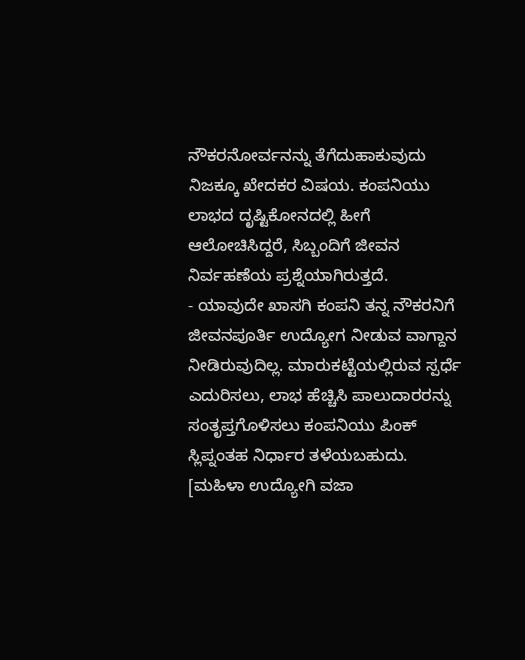ನೌಕರನೋರ್ವನನ್ನು ತೆಗೆದುಹಾಕುವುದು ನಿಜಕ್ಕೂ ಖೇದಕರ ವಿಷಯ. ಕಂಪನಿಯು ಲಾಭದ ದೃಷ್ಟಿಕೋನದಲ್ಲಿ ಹೀಗೆ ಆಲೋಚಿಸಿದ್ದರೆ, ಸಿಬ್ಬಂದಿಗೆ ಜೀವನ ನಿರ್ವಹಣೆಯ ಪ್ರಶ್ನೆಯಾಗಿರುತ್ತದೆ.
- ಯಾವುದೇ ಖಾಸಗಿ ಕಂಪನಿ ತನ್ನ ನೌಕರನಿಗೆ ಜೀವನಪೂರ್ತಿ ಉದ್ಯೋಗ ನೀಡುವ ವಾಗ್ದಾನ ನೀಡಿರುವುದಿಲ್ಲ. ಮಾರುಕಟ್ಟೆಯಲ್ಲಿರುವ ಸ್ಪರ್ಧೆ ಎದುರಿಸಲು, ಲಾಭ ಹೆಚ್ಚಿಸಿ ಪಾಲುದಾರರನ್ನು ಸಂತೃಪ್ತಗೊಳಿಸಲು ಕಂಪನಿಯು ಪಿಂಕ್ ಸ್ಲಿಪ್ನಂತಹ ನಿರ್ಧಾರ ತಳೆಯಬಹುದು. [ಮಹಿಳಾ ಉದ್ಯೋಗಿ ವಜಾ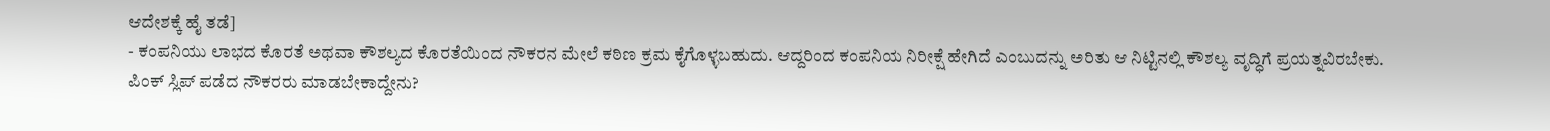ಆದೇಶಕ್ಕೆ ಹೈ ತಡೆ]
- ಕಂಪನಿಯು ಲಾಭದ ಕೊರತೆ ಅಥವಾ ಕೌಶಲ್ಯದ ಕೊರತೆಯಿಂದ ನೌಕರನ ಮೇಲೆ ಕಠಿಣ ಕ್ರಮ ಕೈಗೊಳ್ಳಬಹುದು. ಆದ್ದರಿಂದ ಕಂಪನಿಯ ನಿರೀಕ್ಷೆ ಹೇಗಿದೆ ಎಂಬುದನ್ನು ಅರಿತು ಆ ನಿಟ್ಟಿನಲ್ಲಿ ಕೌಶಲ್ಯ ವೃದ್ಧಿಗೆ ಪ್ರಯತ್ನವಿರಬೇಕು.
ಪಿಂಕ್ ಸ್ಲಿಪ್ ಪಡೆದ ನೌಕರರು ಮಾಡಬೇಕಾದ್ದೇನು?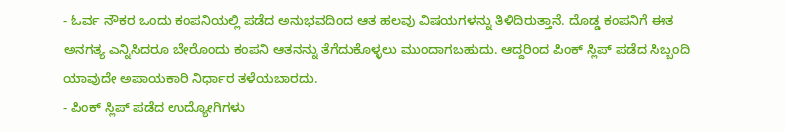- ಓರ್ವ ನೌಕರ ಒಂದು ಕಂಪನಿಯಲ್ಲಿ ಪಡೆದ ಅನುಭವದಿಂದ ಆತ ಹಲವು ವಿಷಯಗಳನ್ನು ತಿಳಿದಿರುತ್ತಾನೆ. ದೊಡ್ಡ ಕಂಪನಿಗೆ ಈತ ಅನಗತ್ಯ ಎನ್ನಿಸಿದರೂ ಬೇರೊಂದು ಕಂಪನಿ ಆತನನ್ನು ತೆಗೆದುಕೊಳ್ಳಲು ಮುಂದಾಗಬಹುದು. ಆದ್ದರಿಂದ ಪಿಂಕ್ ಸ್ಲಿಪ್ ಪಡೆದ ಸಿಬ್ಬಂದಿ ಯಾವುದೇ ಅಪಾಯಕಾರಿ ನಿರ್ಧಾರ ತಳೆಯಬಾರದು.
- ಪಿಂಕ್ ಸ್ಲಿಪ್ ಪಡೆದ ಉದ್ಯೋಗಿಗಳು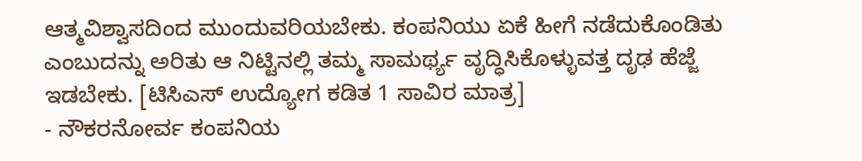ಆತ್ಮವಿಶ್ವಾಸದಿಂದ ಮುಂದುವರಿಯಬೇಕು. ಕಂಪನಿಯು ಏಕೆ ಹೀಗೆ ನಡೆದುಕೊಂಡಿತು ಎಂಬುದನ್ನು ಅರಿತು ಆ ನಿಟ್ಟಿನಲ್ಲಿ ತಮ್ಮ ಸಾಮರ್ಥ್ಯ ವೃದ್ಧಿಸಿಕೊಳ್ಳುವತ್ತ ದೃಢ ಹೆಜ್ಜೆ ಇಡಬೇಕು. [ಟಿಸಿಎಸ್ ಉದ್ಯೋಗ ಕಡಿತ 1 ಸಾವಿರ ಮಾತ್ರ]
- ನೌಕರನೋರ್ವ ಕಂಪನಿಯ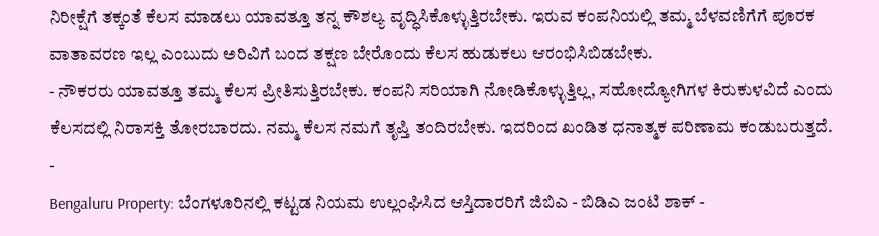ನಿರೀಕ್ಷೆಗೆ ತಕ್ಕಂತೆ ಕೆಲಸ ಮಾಡಲು ಯಾವತ್ತೂ ತನ್ನ ಕೌಶಲ್ಯ ವೃದ್ಧಿಸಿಕೊಳ್ಳುತ್ತಿರಬೇಕು. ಇರುವ ಕಂಪನಿಯಲ್ಲಿ ತಮ್ಮ ಬೆಳವಣಿಗೆಗೆ ಪೂರಕ ವಾತಾವರಣ ಇಲ್ಲ ಎಂಬುದು ಅರಿವಿಗೆ ಬಂದ ತಕ್ಷಣ ಬೇರೊಂದು ಕೆಲಸ ಹುಡುಕಲು ಆರಂಭಿಸಿಬಿಡಬೇಕು.
- ನೌಕರರು ಯಾವತ್ತೂ ತಮ್ಮ ಕೆಲಸ ಪ್ರೀತಿಸುತ್ತಿರಬೇಕು. ಕಂಪನಿ ಸರಿಯಾಗಿ ನೋಡಿಕೊಳ್ಳುತ್ತಿಲ್ಲ, ಸಹೋದ್ಯೋಗಿಗಳ ಕಿರುಕುಳವಿದೆ ಎಂದು ಕೆಲಸದಲ್ಲಿ ನಿರಾಸಕ್ತಿ ತೋರಬಾರದು. ನಮ್ಮ ಕೆಲಸ ನಮಗೆ ತೃಪ್ತಿ ತಂದಿರಬೇಕು. ಇದರಿಂದ ಖಂಡಿತ ಧನಾತ್ಮಕ ಪರಿಣಾಮ ಕಂಡುಬರುತ್ತದೆ.
-
Bengaluru Property: ಬೆಂಗಳೂರಿನಲ್ಲಿ ಕಟ್ಟಡ ನಿಯಮ ಉಲ್ಲಂಘಿಸಿದ ಆಸ್ತಿದಾರರಿಗೆ ಜಿಬಿಎ - ಬಿಡಿಎ ಜಂಟಿ ಶಾಕ್ -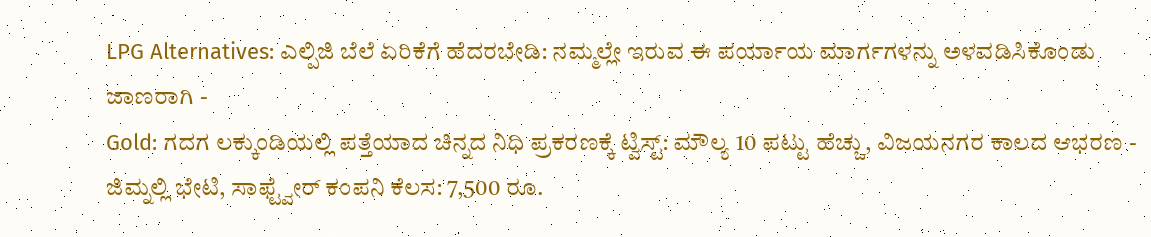LPG Alternatives: ಎಲ್ಪಿಜಿ ಬೆಲೆ ಏರಿಕೆಗೆ ಹೆದರಬೇಡಿ: ನಮ್ಮಲ್ಲೇ ಇರುವ ಈ ಪರ್ಯಾಯ ಮಾರ್ಗಗಳನ್ನು ಅಳವಡಿಸಿಕೊಂಡು ಜಾಣರಾಗಿ -
Gold: ಗದಗ ಲಕ್ಕುಂಡಿಯಲ್ಲಿ ಪತ್ತೆಯಾದ ಚಿನ್ನದ ನಿಧಿ ಪ್ರಕರಣಕ್ಕೆ ಟ್ವಿಸ್ಟ್: ಮೌಲ್ಯ 10 ಪಟ್ಟು ಹೆಚ್ಚು, ವಿಜಯನಗರ ಕಾಲದ ಆಭರಣ -
ಜಿಮ್ನಲ್ಲಿ ಭೇಟಿ, ಸಾಫ್ಟ್ವೇರ್ ಕಂಪನಿ ಕೆಲಸ: 7,500 ರೂ.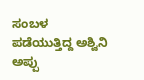ಸಂಬಳ ಪಡೆಯುತ್ತಿದ್ದ ಅಶ್ವಿನಿ ಅಪ್ಪು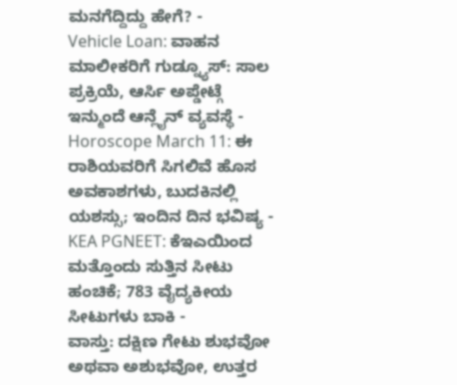ಮನಗೆದ್ದಿದ್ದು ಹೇಗೆ? -
Vehicle Loan: ವಾಹನ ಮಾಲೀಕರಿಗೆ ಗುಡ್ನ್ಯೂಸ್: ಸಾಲ ಪ್ರಕ್ರಿಯೆ, ಆರ್ಸಿ ಅಪ್ಡೇಟ್ಗೆ ಇನ್ಮುಂದೆ ಆನ್ಲೈನ್ ವ್ಯವಸ್ಥೆ -
Horoscope March 11: ಈ ರಾಶಿಯವರಿಗೆ ಸಿಗಲಿವೆ ಹೊಸ ಅವಕಾಶಗಳು, ಬುದಕಿನಲ್ಲಿ ಯಶಸ್ಸು; ಇಂದಿನ ದಿನ ಭವಿಷ್ಯ -
KEA PGNEET: ಕೆಇಎಯಿಂದ ಮತ್ತೊಂದು ಸುತ್ತಿನ ಸೀಟು ಹಂಚಿಕೆ; 783 ವೈದ್ಯಕೀಯ ಸೀಟುಗಳು ಬಾಕಿ -
ವಾಸ್ತು: ದಕ್ಷಿಣ ಗೇಟು ಶುಭವೋ ಅಥವಾ ಅಶುಭವೋ, ಉತ್ತರ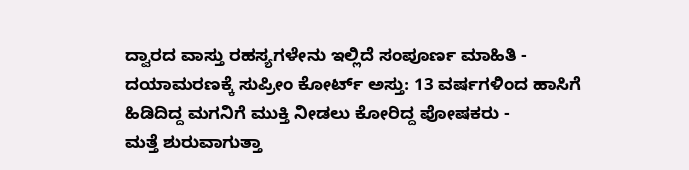ದ್ವಾರದ ವಾಸ್ತು ರಹಸ್ಯಗಳೇನು ಇಲ್ಲಿದೆ ಸಂಪೂರ್ಣ ಮಾಹಿತಿ -
ದಯಾಮರಣಕ್ಕೆ ಸುಪ್ರೀಂ ಕೋರ್ಟ್ ಅಸ್ತು: 13 ವರ್ಷಗಳಿಂದ ಹಾಸಿಗೆ ಹಿಡಿದಿದ್ದ ಮಗನಿಗೆ ಮುಕ್ತಿ ನೀಡಲು ಕೋರಿದ್ದ ಪೋಷಕರು -
ಮತ್ತೆ ಶುರುವಾಗುತ್ತಾ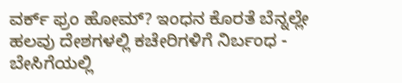ವರ್ಕ್ ಫ್ರಂ ಹೋಮ್? ಇಂಧನ ಕೊರತೆ ಬೆನ್ನಲ್ಲೇ ಹಲವು ದೇಶಗಳಲ್ಲಿ ಕಚೇರಿಗಳಿಗೆ ನಿರ್ಬಂಧ -
ಬೇಸಿಗೆಯಲ್ಲಿ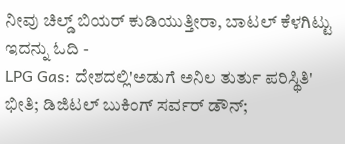ನೀವು ಚಿಲ್ಡ್ ಬಿಯರ್ ಕುಡಿಯುತ್ತೀರಾ, ಬಾಟಲ್ ಕೆಳಗಿಟ್ಟು ಇದನ್ನು ಓದಿ -
LPG Gas: ದೇಶದಲ್ಲಿ'ಅಡುಗೆ ಅನಿಲ ತುರ್ತು ಪರಿಸ್ಥಿತಿ' ಭೀತಿ; ಡಿಜಿಟಲ್ ಬುಕಿಂಗ್ ಸರ್ವರ್ ಡೌನ್;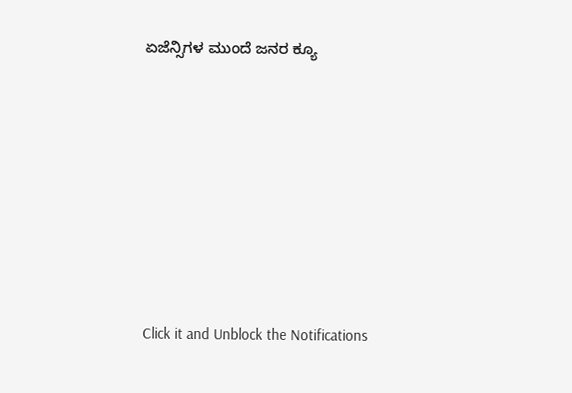ಏಜೆನ್ಸಿಗಳ ಮುಂದೆ ಜನರ ಕ್ಯೂ












Click it and Unblock the Notifications